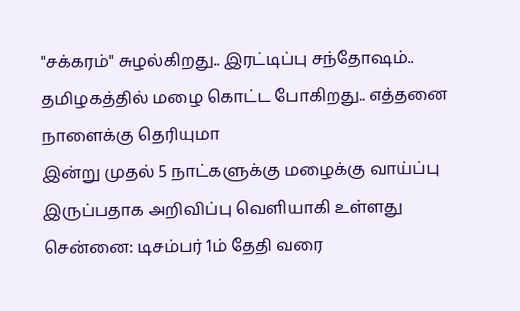"சக்கரம்" சுழல்கிறது.. இரட்டிப்பு சந்தோஷம்.. தமிழகத்தில் மழை கொட்ட போகிறது.. எத்தனை நாளைக்கு தெரியுமா
இன்று முதல் 5 நாட்களுக்கு மழைக்கு வாய்ப்பு இருப்பதாக அறிவிப்பு வெளியாகி உள்ளது
சென்னை: டிசம்பர் 1ம் தேதி வரை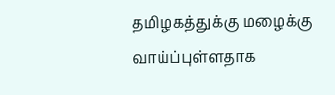தமிழகத்துக்கு மழைக்கு வாய்ப்புள்ளதாக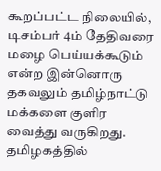கூறப்பட்ட நிலையில், டிசம்பர் 4ம் தேதிவரை மழை பெய்யக்கூடும் என்ற இன்னொரு தகவலும் தமிழ்நாட்டு மக்களை குளிர வைத்து வருகிறது.
தமிழகத்தில்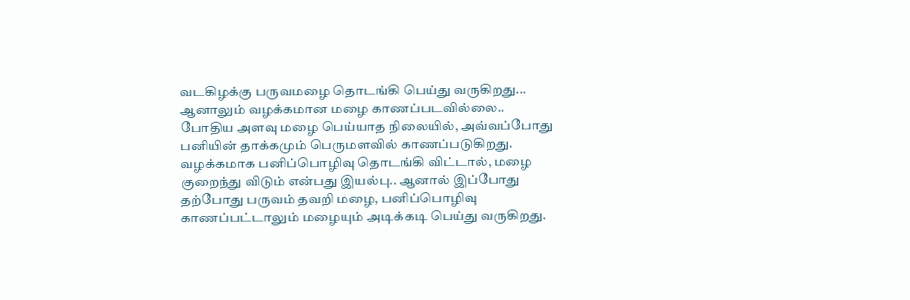வடகிழக்கு பருவமழை தொடங்கி பெய்து வருகிறது... ஆனாலும் வழக்கமான மழை காணப்படவில்லை.. போதிய அளவு மழை பெய்யாத நிலையில், அவ்வப்போது பனியின் தாக்கமும் பெருமளவில் காணப்படுகிறது.
வழக்கமாக பனிப்பொழிவு தொடங்கி விட்டால், மழை குறைந்து விடும் என்பது இயல்பு.. ஆனால் இப்போது தற்போது பருவம் தவறி மழை, பனிப்பொழிவு காணப்பட்டாலும் மழையும் அடிக்கடி பெய்து வருகிறது.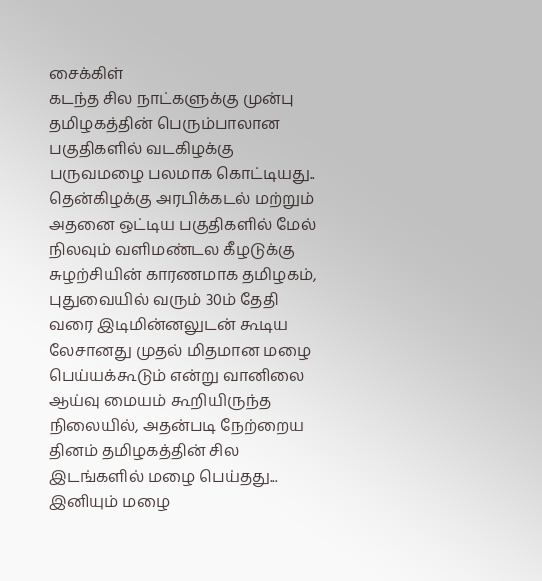சைக்கிள்
கடந்த சில நாட்களுக்கு முன்பு தமிழகத்தின் பெரும்பாலான பகுதிகளில் வடகிழக்கு பருவமழை பலமாக கொட்டியது.. தென்கிழக்கு அரபிக்கடல் மற்றும் அதனை ஒட்டிய பகுதிகளில் மேல் நிலவும் வளிமண்டல கீழடுக்கு சுழற்சியின் காரணமாக தமிழகம், புதுவையில் வரும் 30ம் தேதி வரை இடிமின்னலுடன் கூடிய லேசானது முதல் மிதமான மழை பெய்யக்கூடும் என்று வானிலை ஆய்வு மையம் கூறியிருந்த நிலையில், அதன்படி நேற்றைய தினம் தமிழகத்தின் சில இடங்களில் மழை பெய்தது... இனியும் மழை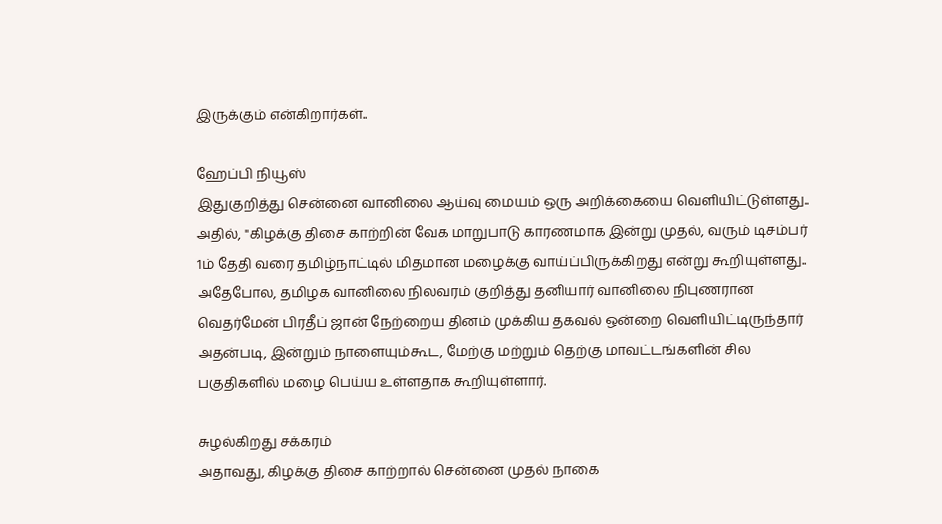இருக்கும் என்கிறார்கள்..

ஹேப்பி நியூஸ்
இதுகுறித்து சென்னை வானிலை ஆய்வு மையம் ஒரு அறிக்கையை வெளியிட்டுள்ளது.. அதில், "கிழக்கு திசை காற்றின் வேக மாறுபாடு காரணமாக இன்று முதல், வரும் டிசம்பர் 1ம் தேதி வரை தமிழ்நாட்டில் மிதமான மழைக்கு வாய்ப்பிருக்கிறது என்று கூறியுள்ளது.. அதேபோல, தமிழக வானிலை நிலவரம் குறித்து தனியார் வானிலை நிபுணரான வெதர்மேன் பிரதீப் ஜான் நேற்றைய தினம் முக்கிய தகவல் ஒன்றை வெளியிட்டிருந்தார் அதன்படி, இன்றும் நாளையும்கூட, மேற்கு மற்றும் தெற்கு மாவட்டங்களின் சில பகுதிகளில் மழை பெய்ய உள்ளதாக கூறியுள்ளார்.

சுழல்கிறது சக்கரம்
அதாவது, கிழக்கு திசை காற்றால் சென்னை முதல் நாகை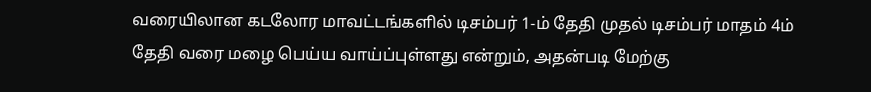வரையிலான கடலோர மாவட்டங்களில் டிசம்பர் 1-ம் தேதி முதல் டிசம்பர் மாதம் 4ம் தேதி வரை மழை பெய்ய வாய்ப்புள்ளது என்றும், அதன்படி மேற்கு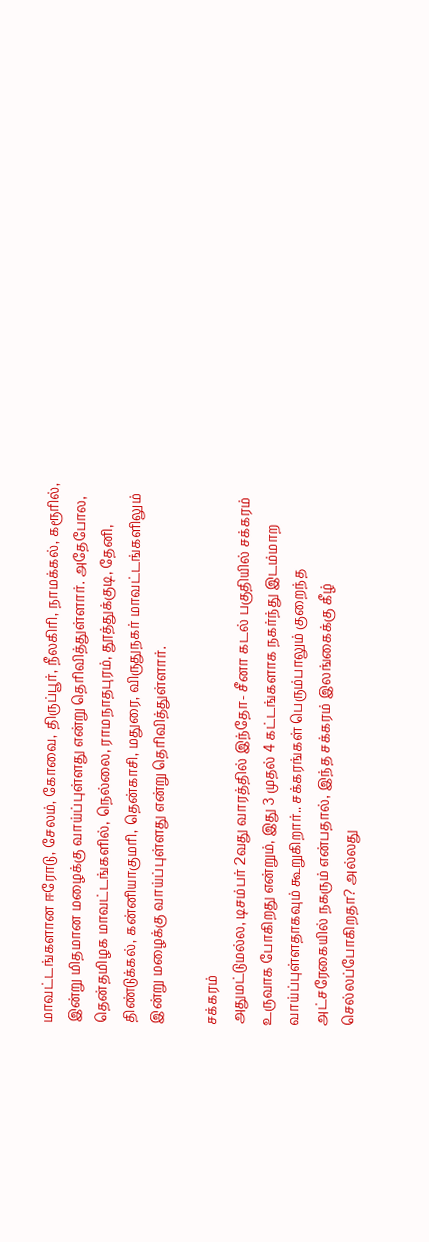மாவட்டங்களான ஈரோடு, சேலம், கோவை, திருப்பூர், நீலகிரி, நாமக்கல், கரூரில், இன்று மிதமான மழைக்கு வாய்ப்புள்ளது என்று தெரிவித்துள்ளார். அதேபோல, தென்தமிழக மாவட்டங்களில், நெல்லை, ராமநாதபுரம், தூத்துக்குடி, தேனி, திண்டுக்கல், கன்னியாகுமரி, தென்காசி, மதுரை, விருதுநகர் மாவட்டங்களிலும் இன்று மழைக்கு வாய்ப்புள்ளது என்று தெரிவித்துள்ளார்.

சக்கரம்
அதுமட்டுமல்ல, டிசம்பர் 2வது வாரத்தில் இந்தோ- சீனா கடல் பகுதியில் சக்கரம் உருவாக போகிறது என்றும், இது 3 முதல் 4 கட்டங்களாக நகர்ந்து இடம்மாற வாய்ப்புள்ளதாகவும் கூறுகிறார்.. சக்கரங்கள் பெரும்பாலும் குறைந்த அட்சரேகையில் நகரும் என்பதால், இந்த சக்கரம் இலங்கைக்கு கீழ் செல்லப்போகிறதா? அல்லது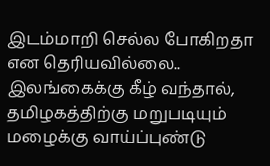இடம்மாறி செல்ல போகிறதா என தெரியவில்லை.. இலங்கைக்கு கீழ் வந்தால், தமிழகத்திற்கு மறுபடியும் மழைக்கு வாய்ப்புண்டு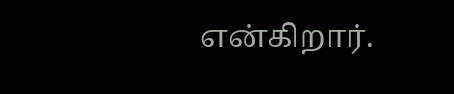என்கிறார்.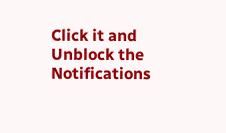Click it and Unblock the Notifications